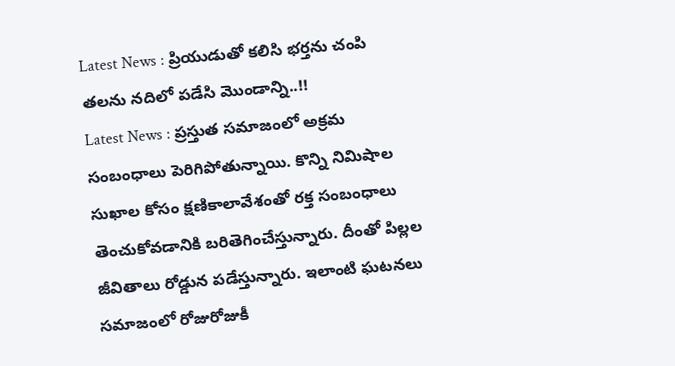Latest News : ప్రియుడుతో కలిసి భర్తను చంపి తలను నదిలో పడేసి మొండాన్ని..!!
Latest News : ప్రస్తుత సమాజంలో అక్రమ సంబంధాలు పెరిగిపోతున్నాయి. కొన్ని నిమిషాల సుఖాల కోసం క్షణికాలావేశంతో రక్త సంబంధాలు తెంచుకోవడానికి బరితెగించేస్తున్నారు. దీంతో పిల్లల జీవితాలు రోడ్డున పడేస్తున్నారు. ఇలాంటి ఘటనలు సమాజంలో రోజురోజుకీ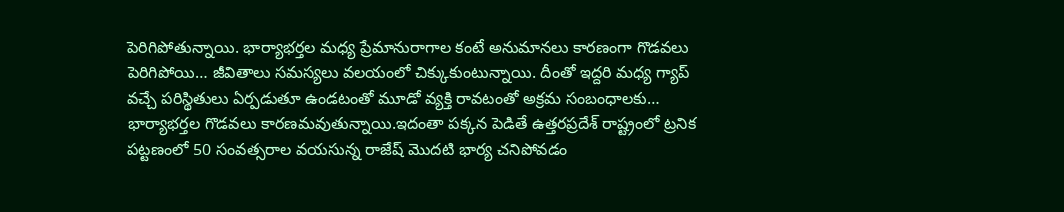పెరిగిపోతున్నాయి. భార్యాభర్తల మధ్య ప్రేమానురాగాల కంటే అనుమానలు కారణంగా గొడవలు పెరిగిపోయి… జీవితాలు సమస్యలు వలయంలో చిక్కుకుంటున్నాయి. దీంతో ఇద్దరి మధ్య గ్యాప్ వచ్చే పరిస్థితులు ఏర్పడుతూ ఉండటంతో మూడో వ్యక్తి రావటంతో అక్రమ సంబంధాలకు…
భార్యాభర్తల గొడవలు కారణమవుతున్నాయి.ఇదంతా పక్కన పెడితే ఉత్తరప్రదేశ్ రాష్ట్రంలో ట్రనిక పట్టణంలో 50 సంవత్సరాల వయసున్న రాజేష్ మొదటి భార్య చనిపోవడం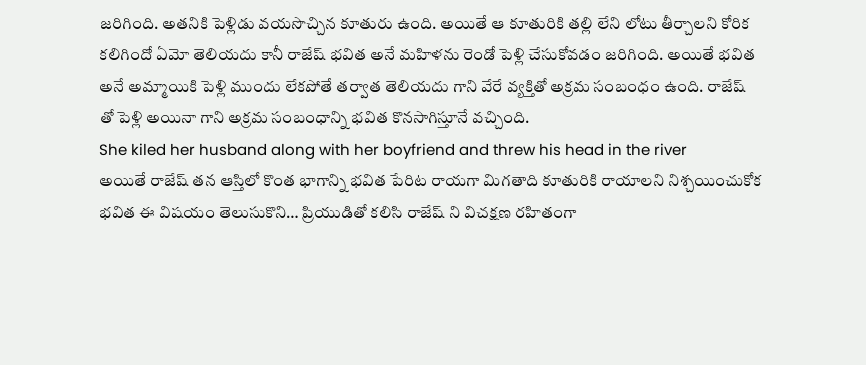జరిగింది. అతనికి పెళ్లిడు వయసొచ్చిన కూతురు ఉంది. అయితే ఆ కూతురికి తల్లి లేని లోటు తీర్చాలని కోరిక కలిగిందో ఏమో తెలియదు కానీ రాజేష్ భవిత అనే మహిళను రెండో పెళ్లి చేసుకోవడం జరిగింది. అయితే భవిత అనే అమ్మాయికి పెళ్లి ముందు లేకపోతే తర్వాత తెలియదు గాని వేరే వ్యక్తితో అక్రమ సంబంధం ఉంది. రాజేష్ తో పెళ్లి అయినా గాని అక్రమ సంబంధాన్ని భవిత కొనసాగిస్తూనే వచ్చింది.
She kiled her husband along with her boyfriend and threw his head in the river
అయితే రాజేష్ తన ఆస్తిలో కొంత భాగాన్ని భవిత పేరిట రాయగా మిగతాది కూతురికి రాయాలని నిశ్చయించుకోక భవిత ఈ విషయం తెలుసుకొని… ప్రియుడితో కలిసి రాజేష్ ని విచక్షణ రహితంగా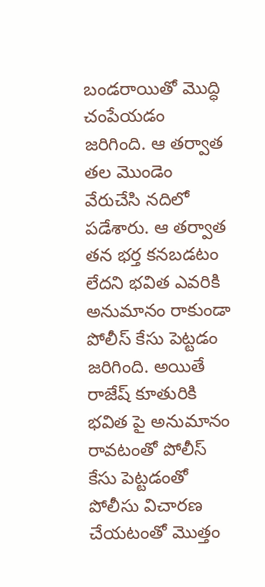బండరాయితో మొద్ధి చంపేయడం జరిగింది. ఆ తర్వాత తల మొండెం వేరుచేసి నదిలో పడేశారు. ఆ తర్వాత తన భర్త కనబడటం లేదని భవిత ఎవరికి అనుమానం రాకుండా పోలీస్ కేసు పెట్టడం జరిగింది. అయితే రాజేష్ కూతురికి భవిత పై అనుమానం రావటంతో పోలీస్ కేసు పెట్టడంతో పోలీసు విచారణ చేయటంతో మొత్తం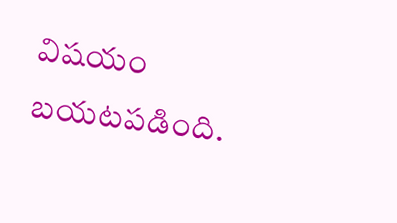విషయం బయటపడింది.